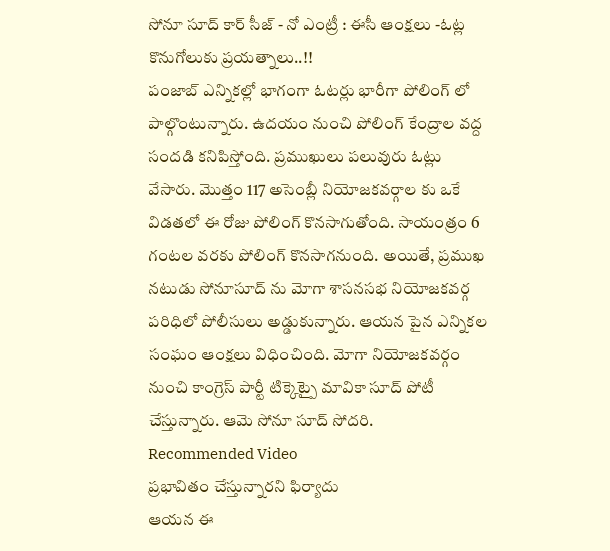సోనూ సూద్ కార్ సీజ్ - నో ఎంట్రీ : ఈసీ ఆంక్షలు -ఓట్ల కొనుగోలుకు ప్రయత్నాలు..!!
పంజాబ్ ఎన్నికల్లో భాగంగా ఓటర్లు భారీగా పోలింగ్ లో పాల్గొంటున్నారు. ఉదయం నుంచి పోలింగ్ కేంద్రాల వద్ద సందడి కనిపిస్తోంది. ప్రముఖులు పలువురు ఓట్లు వేసారు. మొత్తం 117 అసెంబ్లీ నియోజకవర్గాల కు ఒకే విడతలో ఈ రోజు పోలింగ్ కొనసాగుతోంది. సాయంత్రం 6 గంటల వరకు పోలింగ్ కొనసాగనుంది. అయితే, ప్రముఖ నటుడు సోనూసూద్ ను మోగా శాసనసభ నియోజకవర్గ పరిధిలో పోలీసులు అడ్డుకున్నారు. ఆయన పైన ఎన్నికల సంఘం ఆంక్షలు విధించింది. మోగా నియోజకవర్గం నుంచి కాంగ్రెస్ పార్టీ టిక్కెట్పై మావికా సూద్ పోటీ చేస్తున్నారు. ఆమె సోనూ సూద్ సోదరి.
Recommended Video
ప్రభావితం చేస్తున్నారని ఫిర్యాదు
ఆయన ఈ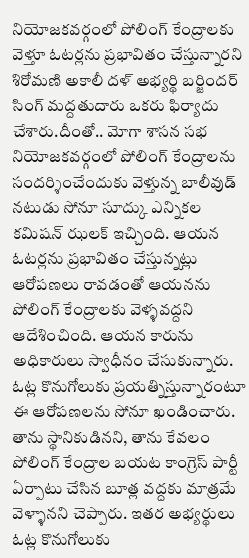నియోజకవర్గంలో పోలింగ్ కేంద్రాలకు వెళ్తూ ఓటర్లను ప్రభావితం చేస్తున్నారని శిరోమణి అకాలీ దళ్ అభ్యర్థి బర్జిందర్ సింగ్ మద్దతుదారు ఒకరు ఫిర్యాదు చేశారు.దీంతో.. మోగా శాసన సభ నియోజకవర్గంలో పోలింగ్ కేంద్రాలను సందర్శించేందుకు వెళ్తున్న బాలీవుడ్ నటుడు సోనూ సూద్కు ఎన్నికల కమిషన్ ఝలక్ ఇచ్చింది. ఆయన ఓటర్లను ప్రభావితం చేస్తున్నట్లు ఆరోపణలు రావడంతో ఆయనను పోలింగ్ కేంద్రాలకు వెళ్ళవద్దని ఆదేశించింది. ఆయన కారును అధికారులు స్వాధీనం చేసుకున్నారు.
ఓట్ల కొనుగోలుకు ప్రయత్నిస్తున్నారంటూ
ఈ ఆరోపణలను సోనూ ఖండించారు. తాను స్థానికుడినని, తాను కేవలం పోలింగ్ కేంద్రాల బయట కాంగ్రెస్ పార్టీ ఏర్పాటు చేసిన బూత్ల వద్దకు మాత్రమే వెళ్ళానని చెప్పారు. ఇతర అభ్యర్థులు ఓట్ల కొనుగోలుకు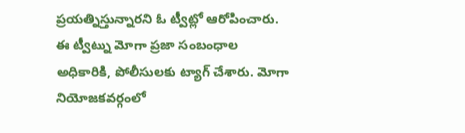ప్రయత్నిస్తున్నారని ఓ ట్వీట్లో ఆరోపించారు. ఈ ట్వీట్ను మోగా ప్రజా సంబంధాల అధికారికి, పోలీసులకు ట్యాగ్ చేశారు. మోగా నియోజకవర్గంలో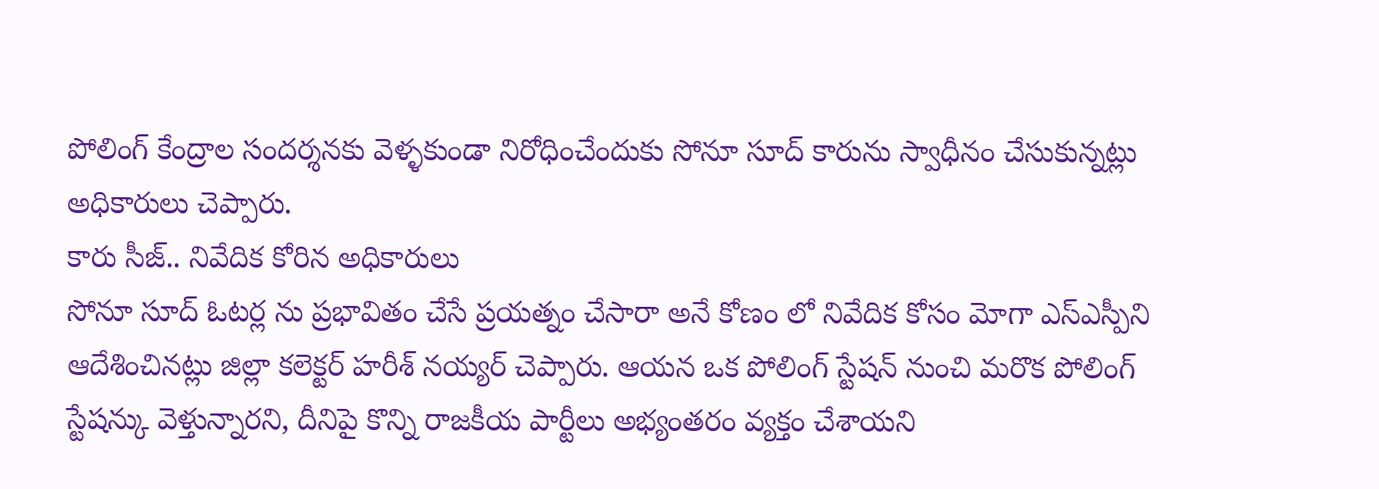పోలింగ్ కేంద్రాల సందర్శనకు వెళ్ళకుండా నిరోధించేందుకు సోనూ సూద్ కారును స్వాధీనం చేసుకున్నట్లు అధికారులు చెప్పారు.
కారు సీజ్.. నివేదిక కోరిన అధికారులు
సోనూ సూద్ ఓటర్ల ను ప్రభావితం చేసే ప్రయత్నం చేసారా అనే కోణం లో నివేదిక కోసం మోగా ఎస్ఎస్పీని ఆదేశించినట్లు జిల్లా కలెక్టర్ హరీశ్ నయ్యర్ చెప్పారు. ఆయన ఒక పోలింగ్ స్టేషన్ నుంచి మరొక పోలింగ్ స్టేషన్కు వెళ్తున్నారని, దీనిపై కొన్ని రాజకీయ పార్టీలు అభ్యంతరం వ్యక్తం చేశాయని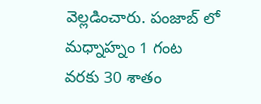వెల్లడించారు. పంజాబ్ లో మధ్నాహ్నం 1 గంట వరకు 30 శాతం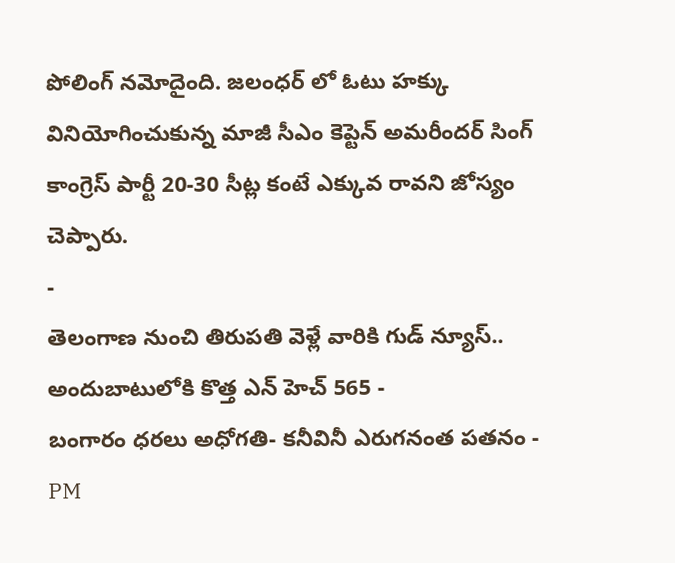పోలింగ్ నమోదైంది. జలంధర్ లో ఓటు హక్కు వినియోగించుకున్న మాజీ సీఎం కెప్టెన్ అమరీందర్ సింగ్ కాంగ్రెస్ పార్టీ 20-30 సీట్ల కంటే ఎక్కువ రావని జోస్యం చెప్పారు.
-
తెలంగాణ నుంచి తిరుపతి వెళ్లే వారికి గుడ్ న్యూస్.. అందుబాటులోకి కొత్త ఎన్ హెచ్ 565 -
బంగారం ధరలు అధోగతి- కనీవినీ ఎరుగనంత పతనం -
PM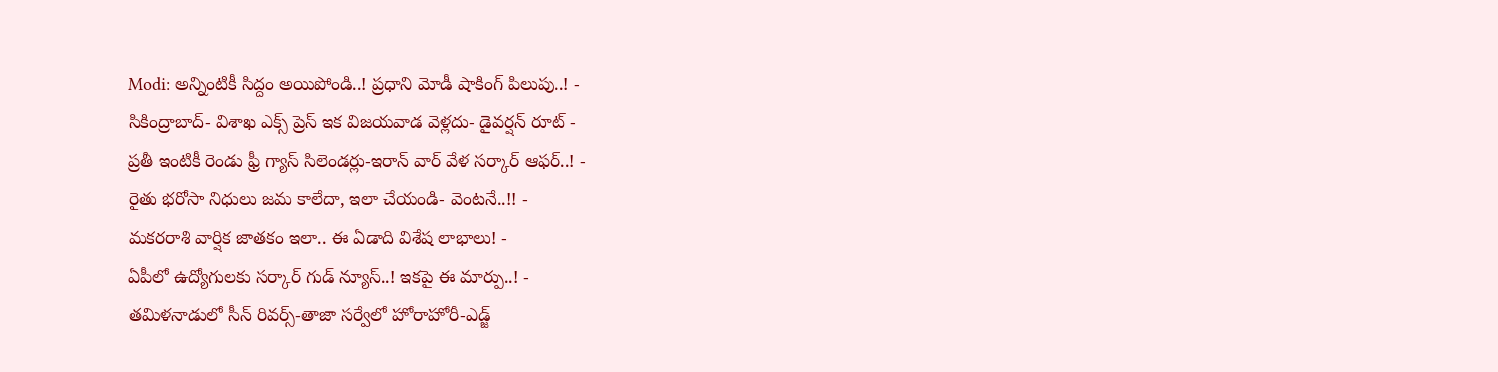Modi: అన్నింటికీ సిద్దం అయిపోండి..! ప్రధాని మోడీ షాకింగ్ పిలుపు..! -
సికింద్రాబాద్- విశాఖ ఎక్స్ ప్రెస్ ఇక విజయవాడ వెళ్లదు- డైవర్షన్ రూట్ -
ప్రతీ ఇంటికీ రెండు ఫ్రీ గ్యాస్ సిలెండర్లు-ఇరాన్ వార్ వేళ సర్కార్ ఆఫర్..! -
రైతు భరోసా నిధులు జమ కాలేదా, ఇలా చేయండి- వెంటనే..!! -
మకరరాశి వార్షిక జాతకం ఇలా.. ఈ ఏడాది విశేష లాభాలు! -
ఏపీలో ఉద్యోగులకు సర్కార్ గుడ్ న్యూస్..! ఇకపై ఈ మార్పు..! -
తమిళనాడులో సీన్ రివర్స్-తాజా సర్వేలో హోరాహోరీ-ఎడ్జ్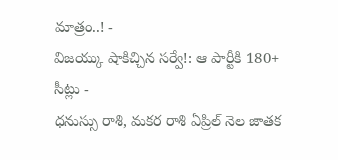మాత్రం..! -
విజయ్కు షాకిచ్చిన సర్వే!: ఆ పార్టీకి 180+ సీట్లు -
ధనుస్సు రాశి, మకర రాశి ఏప్రిల్ నెల జాతక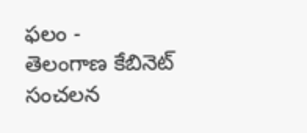ఫలం -
తెలంగాణ కేబినెట్ సంచలన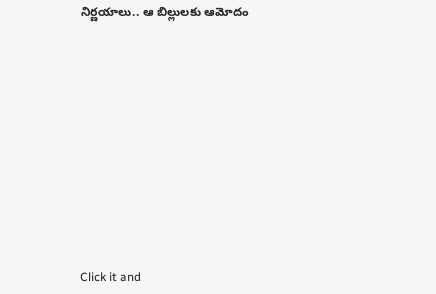నిర్ణయాలు.. ఆ బిల్లులకు ఆమోదం












Click it and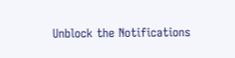Unblock the Notifications